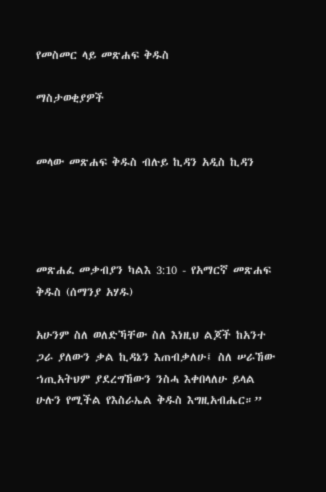የመስመር ላይ መጽሐፍ ቅዱስ

ማስታወቂያዎች


መላው መጽሐፍ ቅዱስ ብሉይ ኪዳን አዲስ ኪዳን




መጽሐፈ መቃብያን ካልእ 3:10 - የአማርኛ መጽሐፍ ቅዱስ (ሰማንያ አሃዱ)

አሁንም ስለ ወለድኻቸው ስለ እነዚህ ልጆች ከአንተ ጋራ ያለውን ቃል ኪዳኔን እጠብቃለሁ፤ ስለ ሠራኸው ኀጢአትህም ያደረግኸውን ንስሓ እቀበላለሁ ይላል ሁሉን የሚችል የእስራኤል ቅዱስ እግዚአብሔር።”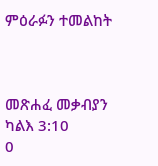ምዕራፉን ተመልከት



መጽሐፈ መቃብያን ካልእ 3:10
0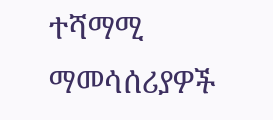ተሻማሚ ማመሳሰሪያዎች